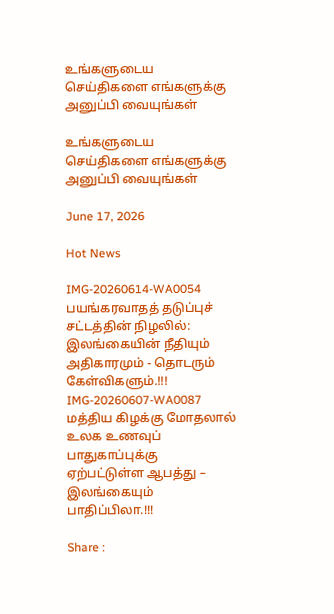உங்களுடைய செய்திகளை எங்களுக்கு அனுப்பி வையுங்கள்

உங்களுடைய செய்திகளை எங்களுக்கு அனுப்பி வையுங்கள்

June 17, 2026

Hot News

IMG-20260614-WA0054
பயங்கரவாதத் தடுப்புச் சட்டத்தின் நிழலில்: இலங்கையின் நீதியும் அதிகாரமும் - தொடரும் கேள்விகளும்.!!!
IMG-20260607-WA0087
மத்திய கிழக்கு மோதலால் உலக உணவுப் பாதுகாப்புக்கு ஏற்பட்டுள்ள ஆபத்து – இலங்கையும் பாதிப்பிலா.!!!

Share :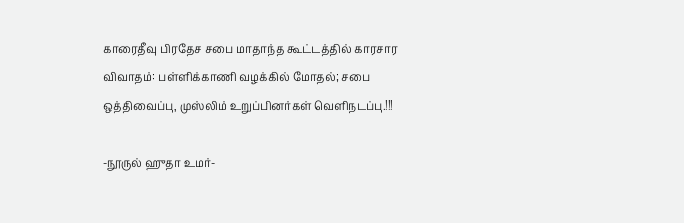காரைதீவு பிரதேச சபை மாதாந்த கூட்டத்தில் காரசார விவாதம்: பள்ளிக்காணி வழக்கில் மோதல்; சபை ஒத்திவைப்பு, முஸ்லிம் உறுப்பினர்கள் வெளிநடப்பு.!!!

-நூருல் ஹுதா உமர்-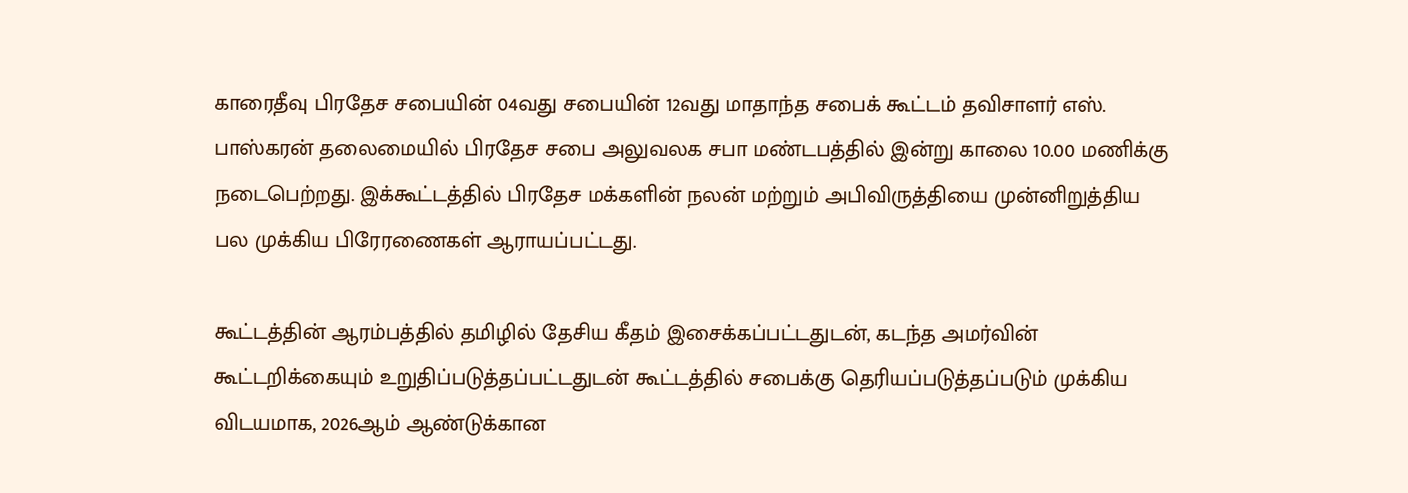காரைதீவு பிரதேச சபையின் 04வது சபையின் 12வது மாதாந்த சபைக் கூட்டம் தவிசாளர் எஸ். பாஸ்கரன் தலைமையில் பிரதேச சபை அலுவலக சபா மண்டபத்தில் இன்று காலை 10.00 மணிக்கு நடைபெற்றது. இக்கூட்டத்தில் பிரதேச மக்களின் நலன் மற்றும் அபிவிருத்தியை முன்னிறுத்திய பல முக்கிய பிரேரணைகள் ஆராயப்பட்டது.

கூட்டத்தின் ஆரம்பத்தில் தமிழில் தேசிய கீதம் இசைக்கப்பட்டதுடன், கடந்த அமர்வின் கூட்டறிக்கையும் உறுதிப்படுத்தப்பட்டதுடன் கூட்டத்தில் சபைக்கு தெரியப்படுத்தப்படும் முக்கிய விடயமாக, 2026ஆம் ஆண்டுக்கான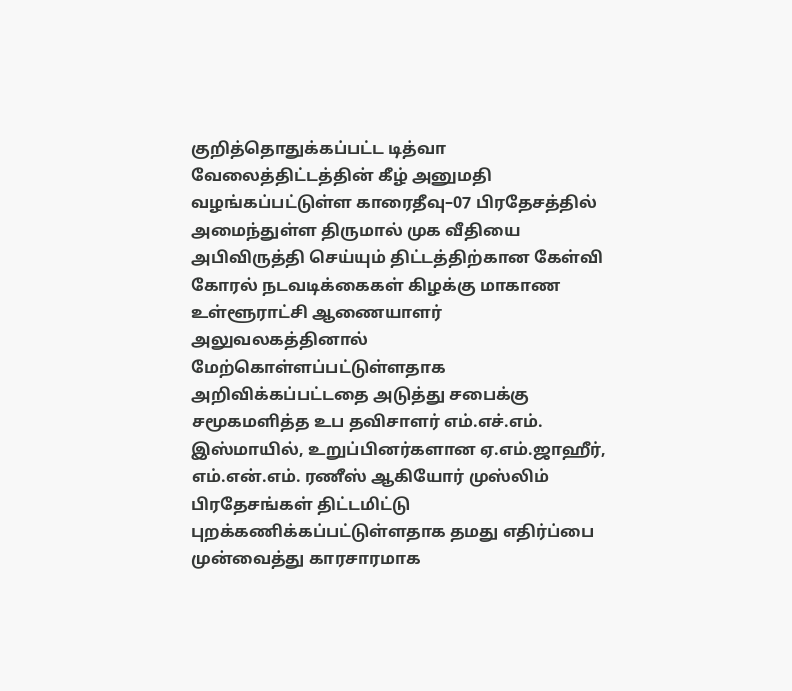குறித்தொதுக்கப்பட்ட டித்வா வேலைத்திட்டத்தின் கீழ் அனுமதி வழங்கப்பட்டுள்ள காரைதீவு–07 பிரதேசத்தில் அமைந்துள்ள திருமால் முக வீதியை அபிவிருத்தி செய்யும் திட்டத்திற்கான கேள்வி கோரல் நடவடிக்கைகள் கிழக்கு மாகாண உள்ளூராட்சி ஆணையாளர் அலுவலகத்தினால் மேற்கொள்ளப்பட்டுள்ளதாக அறிவிக்கப்பட்டதை அடுத்து சபைக்கு சமூகமளித்த உப தவிசாளர் எம்.எச்.எம். இஸ்மாயில், உறுப்பினர்களான ஏ.எம்.ஜாஹீர், எம்.என்.எம். ரணீஸ் ஆகியோர் முஸ்லிம் பிரதேசங்கள் திட்டமிட்டு புறக்கணிக்கப்பட்டுள்ளதாக தமது எதிர்ப்பை முன்வைத்து காரசாரமாக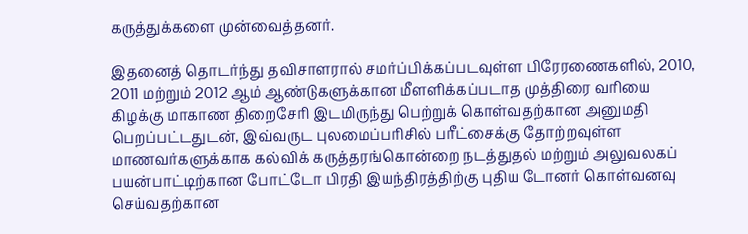கருத்துக்களை முன்வைத்தனர்.

இதனைத் தொடர்ந்து தவிசாளரால் சமர்ப்பிக்கப்படவுள்ள பிரேரணைகளில், 2010, 2011 மற்றும் 2012 ஆம் ஆண்டுகளுக்கான மீளளிக்கப்படாத முத்திரை வரியை கிழக்கு மாகாண திறைசேரி இடமிருந்து பெற்றுக் கொள்வதற்கான அனுமதி பெறப்பட்டதுடன், இவ்வருட புலமைப்பரிசில் பரீட்சைக்கு தோற்றவுள்ள மாணவர்களுக்காக கல்விக் கருத்தரங்கொன்றை நடத்துதல் மற்றும் அலுவலகப் பயன்பாட்டிற்கான போட்டோ பிரதி இயந்திரத்திற்கு புதிய டோனர் கொள்வனவு செய்வதற்கான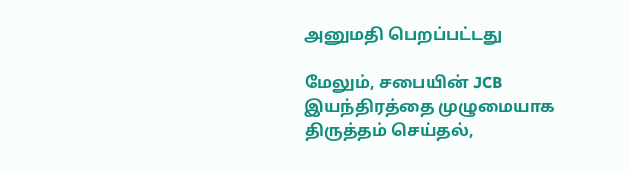அனுமதி பெறப்பட்டது

மேலும், சபையின் JCB இயந்திரத்தை முழுமையாக திருத்தம் செய்தல்,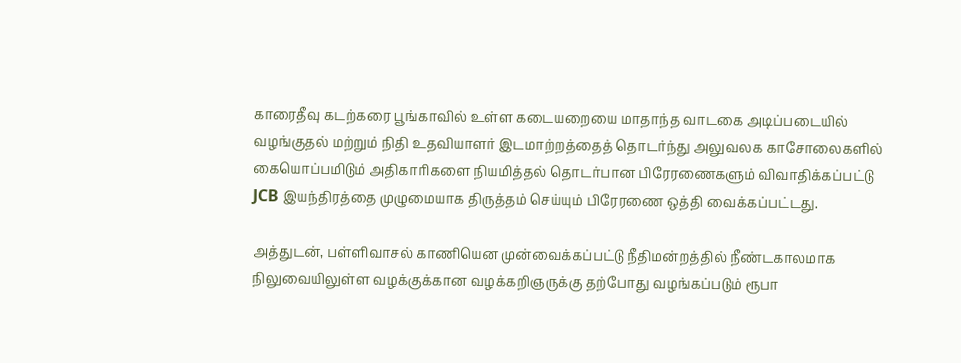காரைதீவு கடற்கரை பூங்காவில் உள்ள கடையறையை மாதாந்த வாடகை அடிப்படையில் வழங்குதல் மற்றும் நிதி உதவியாளர் இடமாற்றத்தைத் தொடர்ந்து அலுவலக காசோலைகளில் கையொப்பமிடும் அதிகாரிகளை நியமித்தல் தொடர்பான பிரேரணைகளும் விவாதிக்கப்பட்டு JCB இயந்திரத்தை முழுமையாக திருத்தம் செய்யும் பிரேரணை ஒத்தி வைக்கப்பட்டது.

அத்துடன், பள்ளிவாசல் காணியென முன்வைக்கப்பட்டு நீதிமன்றத்தில் நீண்டகாலமாக நிலுவையிலுள்ள வழக்குக்கான வழக்கறிஞருக்கு தற்போது வழங்கப்படும் ரூபா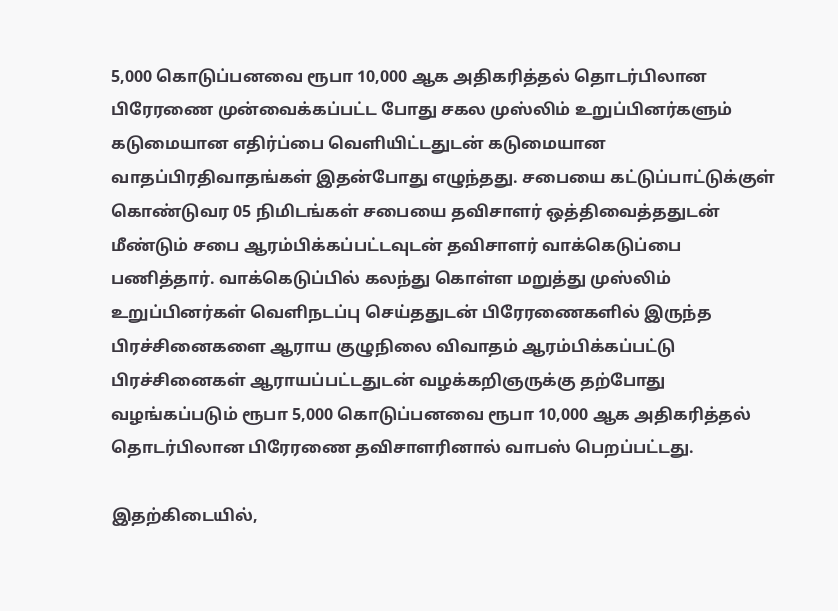5,000 கொடுப்பனவை ரூபா 10,000 ஆக அதிகரித்தல் தொடர்பிலான பிரேரணை முன்வைக்கப்பட்ட போது சகல முஸ்லிம் உறுப்பினர்களும் கடுமையான எதிர்ப்பை வெளியிட்டதுடன் கடுமையான வாதப்பிரதிவாதங்கள் இதன்போது எழுந்தது. சபையை கட்டுப்பாட்டுக்குள் கொண்டுவர 05 நிமிடங்கள் சபையை தவிசாளர் ஒத்திவைத்ததுடன் மீண்டும் சபை ஆரம்பிக்கப்பட்டவுடன் தவிசாளர் வாக்கெடுப்பை பணித்தார். வாக்கெடுப்பில் கலந்து கொள்ள மறுத்து முஸ்லிம் உறுப்பினர்கள் வெளிநடப்பு செய்ததுடன் பிரேரணைகளில் இருந்த பிரச்சினைகளை ஆராய குழுநிலை விவாதம் ஆரம்பிக்கப்பட்டு பிரச்சினைகள் ஆராயப்பட்டதுடன் வழக்கறிஞருக்கு தற்போது வழங்கப்படும் ரூபா 5,000 கொடுப்பனவை ரூபா 10,000 ஆக அதிகரித்தல் தொடர்பிலான பிரேரணை தவிசாளரினால் வாபஸ் பெறப்பட்டது.

இதற்கிடையில்,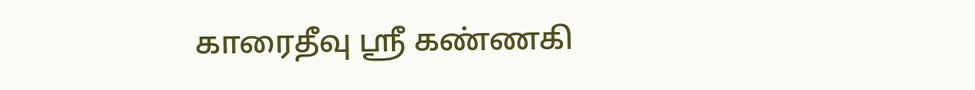காரைதீவு ஸ்ரீ கண்ணகி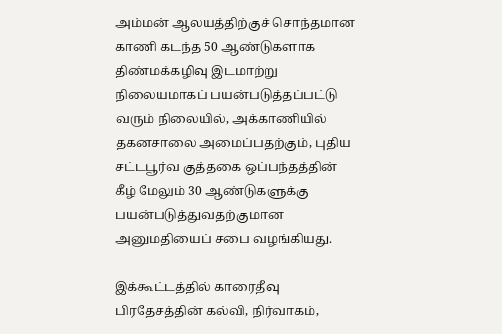அம்மன் ஆலயத்திற்குச் சொந்தமான காணி கடந்த 50 ஆண்டுகளாக திண்மக்கழிவு இடமாற்று நிலையமாகப் பயன்படுத்தப்பட்டு வரும் நிலையில், அக்காணியில் தகனசாலை அமைப்பதற்கும், புதிய சட்டபூர்வ குத்தகை ஒப்பந்தத்தின் கீழ் மேலும் 30 ஆண்டுகளுக்கு பயன்படுத்துவதற்குமான அனுமதியைப் சபை வழங்கியது.

இக்கூட்டத்தில் காரைதீவு பிரதேசத்தின் கல்வி, நிர்வாகம்,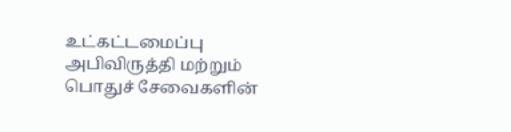உட்கட்டமைப்பு அபிவிருத்தி மற்றும் பொதுச் சேவைகளின்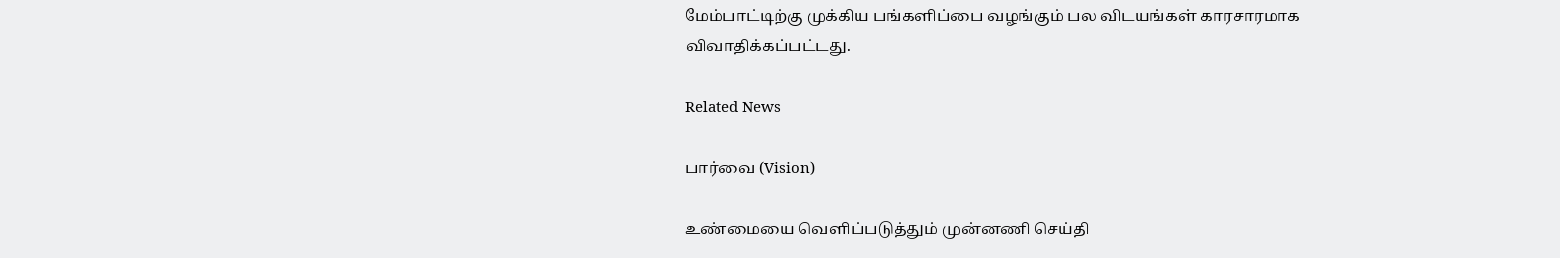மேம்பாட்டிற்கு முக்கிய பங்களிப்பை வழங்கும் பல விடயங்கள் காரசாரமாக விவாதிக்கப்பட்டது.

Related News

பார்வை (Vision)

உண்மையை வெளிப்படுத்தும் முன்னணி செய்தி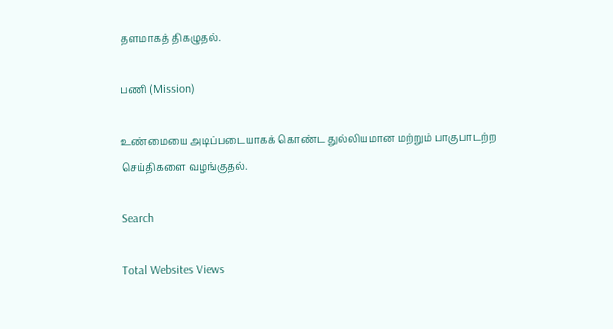தளமாகத் திகழுதல்.

பணி (Mission)

உண்மையை அடிப்படையாகக் கொண்ட துல்லியமான மற்றும் பாகுபாடற்ற செய்திகளை வழங்குதல்.

Search

Total Websites Views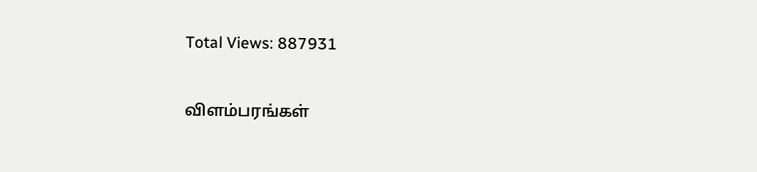Total Views: 887931

விளம்பரங்கள்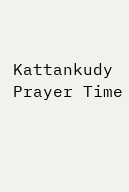Kattankudy Prayer Time